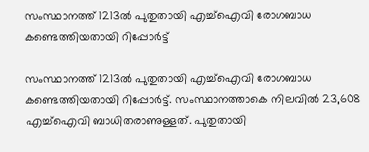സംസ്ഥാനത്ത് 1213ല്‍ പുതുതായി എച്ച്‌ഐവി രോഗബാധ കണ്ടെത്തിയതായി റിപ്പോര്‍ട്ട്

സംസ്ഥാനത്ത് 1213ല്‍ പുതുതായി എച്ച്‌ഐവി രോഗബാധ കണ്ടെത്തിയതായി റിപ്പോര്‍ട്ട്. സംസ്ഥാനത്താകെ നിലവില്‍ 23,608 എച്ച്‌ഐവി ബാധിതരാണുള്ളത്. പുതുതായി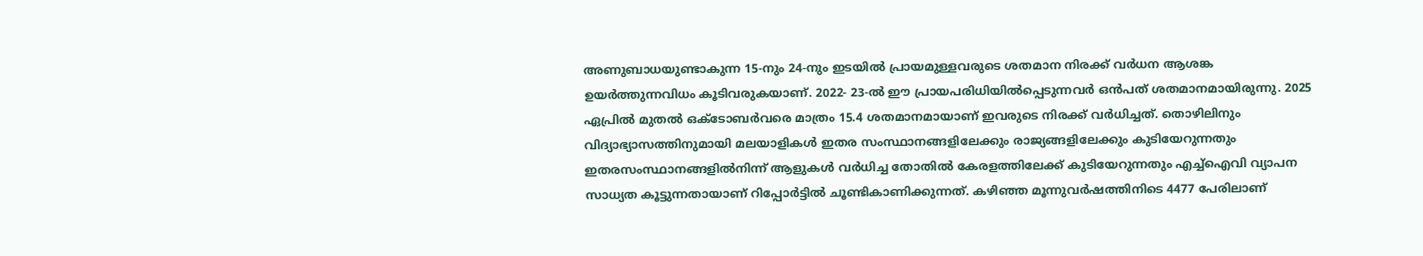അണുബാധയുണ്ടാകുന്ന 15-നും 24-നും ഇടയില്‍ പ്രായമുള്ളവരുടെ ശതമാന നിരക്ക് വര്‍ധന ആശങ്ക ഉയര്‍ത്തുന്നവിധം കൂടിവരുകയാണ്. 2022- 23-ല്‍ ഈ പ്രായപരിധിയില്‍പ്പെടുന്നവര്‍ ഒന്‍പത് ശതമാനമായിരുന്നു. 2025 ഏപ്രില്‍ മുതല്‍ ഒക്ടോബര്‍വരെ മാത്രം 15.4 ശതമാനമായാണ് ഇവരുടെ നിരക്ക് വര്‍ധിച്ചത്. തൊഴിലിനും വിദ്യാഭ്യാസത്തിനുമായി മലയാളികള്‍ ഇതര സംസ്ഥാനങ്ങളിലേക്കും രാജ്യങ്ങളിലേക്കും കുടിയേറുന്നതും ഇതരസംസ്ഥാനങ്ങളില്‍നിന്ന് ആളുകള്‍ വര്‍ധിച്ച തോതില്‍ കേരളത്തിലേക്ക് കുടിയേറുന്നതും എച്ച്‌ഐവി വ്യാപന സാധ്യത കൂട്ടുന്നതായാണ് റിപ്പോര്‍ട്ടില്‍ ചൂണ്ടികാണിക്കുന്നത്. കഴിഞ്ഞ മൂന്നുവര്‍ഷത്തിനിടെ 4477 പേരിലാണ്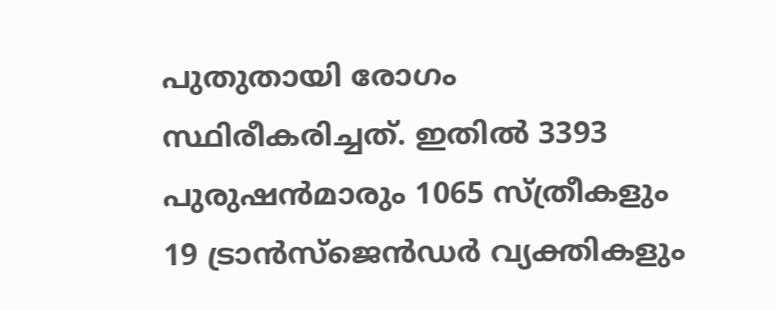പുതുതായി രോഗം സ്ഥിരീകരിച്ചത്. ഇതില്‍ 3393 പുരുഷന്‍മാരും 1065 സ്ത്രീകളും 19 ട്രാന്‍സ്ജെന്‍ഡര്‍ വ്യക്തികളും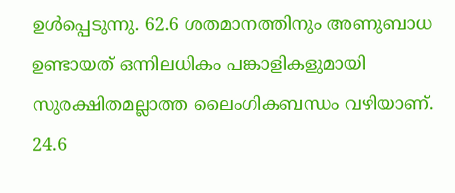ഉള്‍പ്പെടുന്നു. 62.6 ശതമാനത്തിനും അണുബാധ ഉണ്ടായത് ഒന്നിലധികം പങ്കാളികളുമായി സുരക്ഷിതമല്ലാത്ത ലൈംഗികബന്ധം വഴിയാണ്. 24.6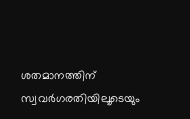ശതമാനത്തിന് സ്വവര്‍ഗരതിയിലൂടെയും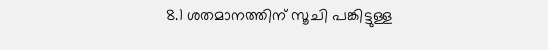8.1 ശതമാനത്തിന് സൂചി പങ്കിട്ടുള്ള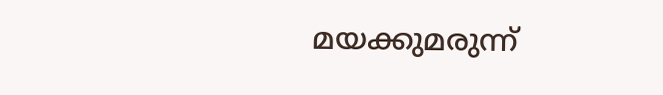മയക്കുമരുന്ന്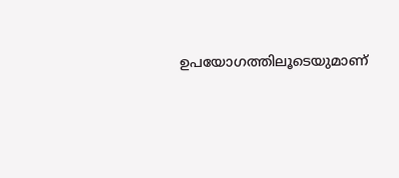ഉപയോഗത്തിലൂടെയുമാണ്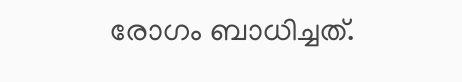രോഗം ബാധിച്ചത്.